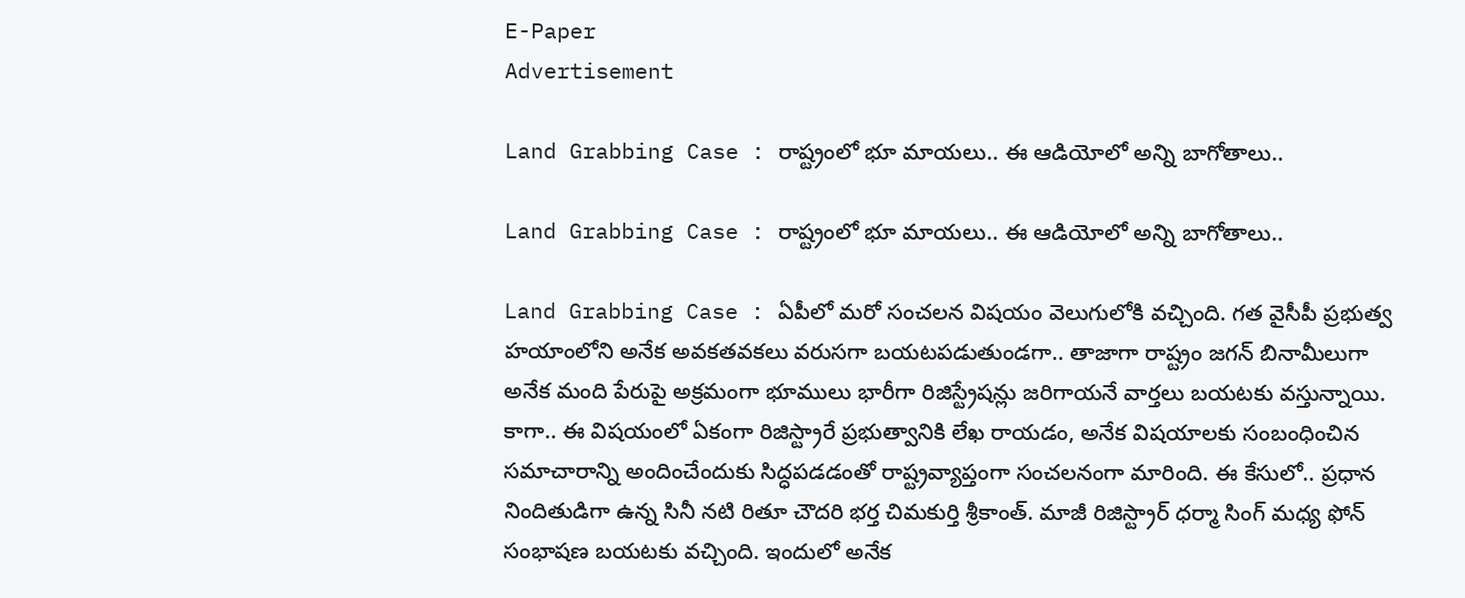E-Paper
Advertisement

Land Grabbing Case : రాష్ట్రంలో భూ మాయలు.. ఈ ఆడియోలో అన్ని బాగోతాలు..

Land Grabbing Case : రాష్ట్రంలో భూ మాయలు.. ఈ ఆడియోలో అన్ని బాగోతాలు..

Land Grabbing Case : ఏపీలో మరో సంచలన విషయం వెలుగులోకి వచ్చింది. గత వైసీపీ ప్రభుత్వ హయాంలోని అనేక అవకతవకలు వరుసగా బయటపడుతుండగా.. తాజాగా రాష్ట్రం జగన్ బినామీలుగా అనేక మంది పేరుపై అక్రమంగా భూములు భారీగా రిజిస్ట్రేషన్లు జరిగాయనే వార్తలు బయటకు వస్తున్నాయి. కాగా.. ఈ విషయంలో ఏకంగా రిజిస్ట్రారే ప్రభుత్వానికి లేఖ రాయడం, అనేక విషయాలకు సంబంధించిన  సమాచారాన్ని అందించేందుకు సిద్ధపడడంతో రాష్ట్రవ్యాప్తంగా సంచలనంగా మారింది. ఈ కేసులో.. ప్రధాన నిందితుడిగా ఉన్న సినీ నటి రితూ చౌదరి భర్త చిమకుర్తి శ్రీకాంత్. మాజీ రిజిస్ట్రార్ ధర్మా సింగ్ మధ్య ఫోన్ సంభాషణ బయటకు వచ్చింది. ఇందులో అనేక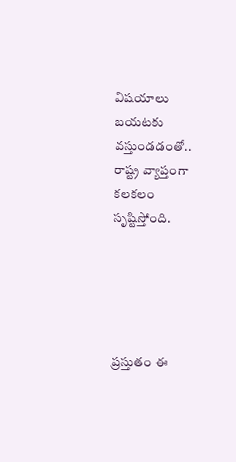విషయాలు బయటకు వస్తుండడంతో.. రాష్ట్ర వ్యాప్తంగా కలకలం సృష్టిస్తోంది.





ప్రస్తుతం ఈ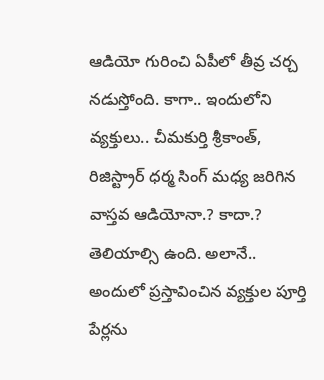ఆడియో గురించి ఏపీలో తీవ్ర చర్చ నడుస్తోంది. కాగా.. ఇందులోని వ్యక్తులు.. చీమకుర్తి శ్రీకాంత్, రిజిస్ట్రార్ ధర్మ సింగ్ మధ్య జరిగిన వాస్తవ ఆడియోనా.? కాదా.? తెలియాల్సి ఉంది. అలానే.. అందులో ప్రస్తావించిన వ్యక్తుల పూర్తి పేర్లను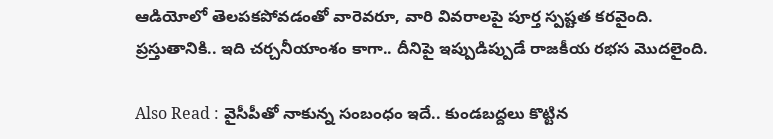ఆడియోలో తెలపకపోవడంతో వారెవరూ, వారి వివరాలపై పూర్త స్పష్టత కరవైంది. ప్రస్తుతానికి.. ఇది చర్చనీయాంశం కాగా.. దీనిపై ఇప్పుడిప్పుడే రాజకీయ రభస మొదలైంది.

Also Read : వైసీపీతో నాకున్న సంబంధం ఇదే.. కుండబద్దలు కొట్టిన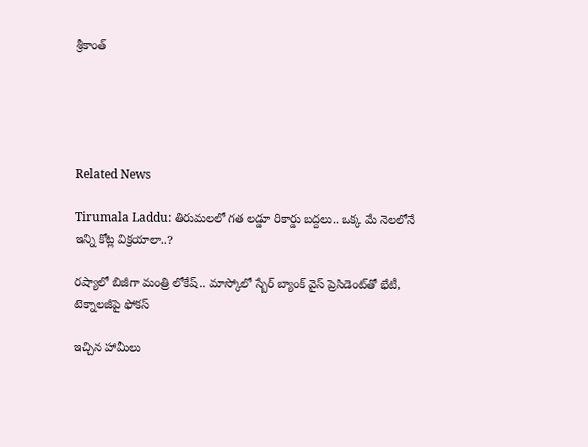శ్రీకాంత్





Related News

Tirumala Laddu: తిరుమలలో గత లడ్డూ రికార్డు బద్దలు.. ఒక్క మే నెలలోనే ఇన్ని కోట్ల విక్రయాలా..?

రష్యాలో బిజీగా మంత్రి లోకేష్.. మాస్కోలో స్బేర్‌ బ్యాంక్ వైస్ ప్రెసిడెంట్‌తో భేటీ, టెక్నాలజీపై ఫోకస్

ఇచ్చిన హామీలు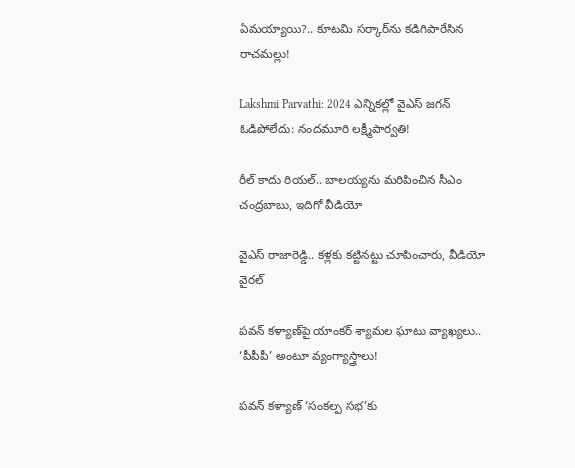ఏమయ్యాయి?.. కూటమి సర్కార్‌ను కడిగిపారేసిన రాచమల్లు!

Lakshmi Parvathi: 2024 ఎన్నికల్లో వైఎస్ జగన్ ఓడిపోలేదు: నందమూరి లక్ష్మీపార్వతి!

రీల్ కాదు రియల్.. బాలయ్యను మరిపించిన సీఎం చంద్రబాబు, ఇదిగో వీడియో

వైఎస్ రాజారెడ్డి.. కళ్లకు కట్టినట్టు చూపించారు, వీడియో వైరల్

పవన్ కళ్యాణ్‌పై యాంకర్ శ్యామల ఘాటు వ్యాఖ్యలు.. ‘పీపీపీ’ అంటూ వ్యంగ్యాస్త్రాలు!

పవన్ కళ్యాణ్ ‘సంకల్ప సభ’కు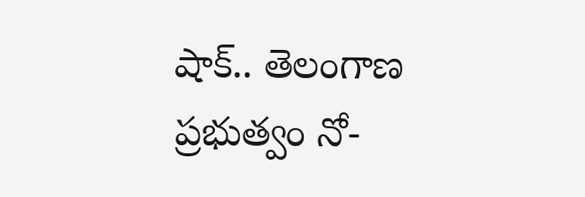షాక్.. తెలంగాణ ప్రభుత్వం నో-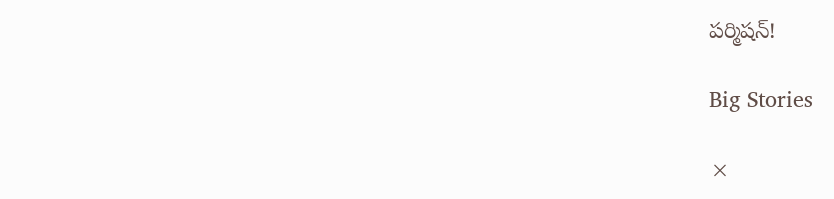పర్మిషన్!

Big Stories

×